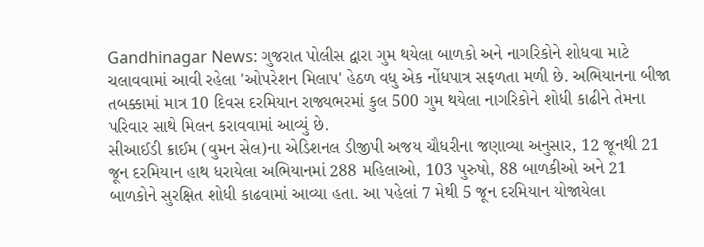Gandhinagar News: ગુજરાત પોલીસ દ્વારા ગુમ થયેલા બાળકો અને નાગરિકોને શોધવા માટે ચલાવવામાં આવી રહેલા 'ઓપરેશન મિલાપ' હેઠળ વધુ એક નોંધપાત્ર સફળતા મળી છે. અભિયાનના બીજા તબક્કામાં માત્ર 10 દિવસ દરમિયાન રાજ્યભરમાં કુલ 500 ગુમ થયેલા નાગરિકોને શોધી કાઢીને તેમના પરિવાર સાથે મિલન કરાવવામાં આવ્યું છે.
સીઆઈડી ક્રાઈમ (વુમન સેલ)ના એડિશનલ ડીજીપી અજય ચૌધરીના જણાવ્યા અનુસાર, 12 જૂનથી 21 જૂન દરમિયાન હાથ ધરાયેલા અભિયાનમાં 288 મહિલાઓ, 103 પુરુષો, 88 બાળકીઓ અને 21 બાળકોને સુરક્ષિત શોધી કાઢવામાં આવ્યા હતા. આ પહેલાં 7 મેથી 5 જૂન દરમિયાન યોજાયેલા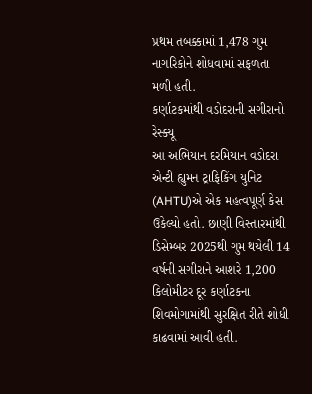પ્રથમ તબક્કામાં 1,478 ગુમ નાગરિકોને શોધવામાં સફળતા મળી હતી.
કર્ણાટકમાંથી વડોદરાની સગીરાનો રેસ્ક્યૂ
આ અભિયાન દરમિયાન વડોદરા એન્ટી હ્યુમન ટ્રાફિકિંગ યુનિટ (AHTU)એ એક મહત્વપૂર્ણ કેસ ઉકેલ્યો હતો. છાણી વિસ્તારમાંથી ડિસેમ્બર 2025થી ગુમ થયેલી 14 વર્ષની સગીરાને આશરે 1,200 કિલોમીટર દૂર કર્ણાટકના શિવમોગામાંથી સુરક્ષિત રીતે શોધી કાઢવામાં આવી હતી.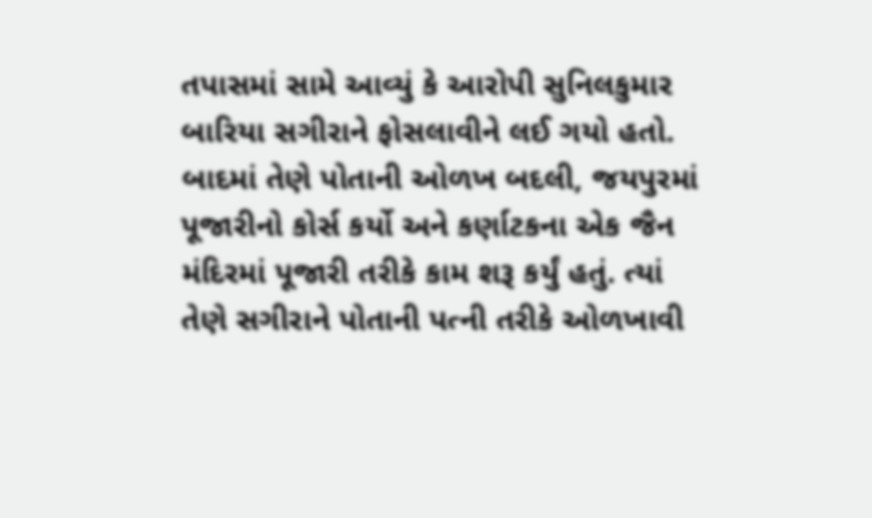તપાસમાં સામે આવ્યું કે આરોપી સુનિલકુમાર બારિયા સગીરાને ફોસલાવીને લઈ ગયો હતો. બાદમાં તેણે પોતાની ઓળખ બદલી, જયપુરમાં પૂજારીનો કોર્સ કર્યો અને કર્ણાટકના એક જૈન મંદિરમાં પૂજારી તરીકે કામ શરૂ કર્યું હતું. ત્યાં તેણે સગીરાને પોતાની પત્ની તરીકે ઓળખાવી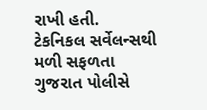રાખી હતી.
ટેકનિકલ સર્વેલન્સથી મળી સફળતા
ગુજરાત પોલીસે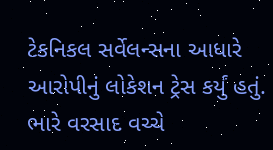ટેકનિકલ સર્વેલન્સના આધારે આરોપીનું લોકેશન ટ્રેસ કર્યું હતું. ભારે વરસાદ વચ્ચે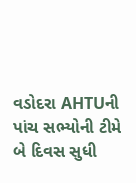વડોદરા AHTUની પાંચ સભ્યોની ટીમે બે દિવસ સુધી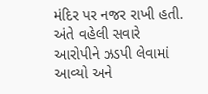મંદિર પર નજર રાખી હતી. અંતે વહેલી સવારે આરોપીને ઝડપી લેવામાં આવ્યો અને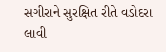સગીરાને સુરક્ષિત રીતે વડોદરા લાવી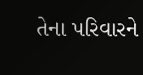તેના પરિવારને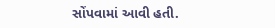સોંપવામાં આવી હતી.